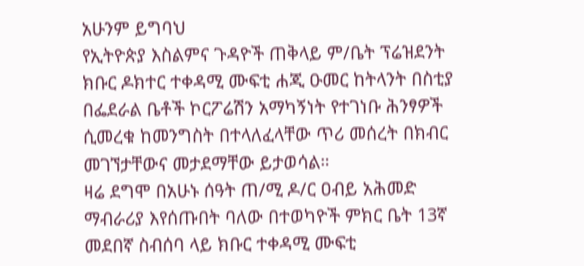አሁንም ይግባህ
የኢትዮጵያ እስልምና ጉዳዮች ጠቅላይ ም/ቤት ፕሬዝደንት ክቡር ዶክተር ተቀዳሚ ሙፍቲ ሐጂ ዑመር ከትላንት በስቲያ በፌደራል ቤቶች ኮርፖሬሽን አማካኝነት የተገነቡ ሕንፃዎች ሲመረቁ ከመንግስት በተላለፈላቸው ጥሪ መሰረት በክብር መገኘታቸውና መታደማቸው ይታወሳል።
ዛሬ ደግሞ በአሁኑ ሰዓት ጠ/ሚ ዶ/ር ዐብይ አሕመድ ማብራሪያ እየሰጡበት ባለው በተወካዮች ምክር ቤት 13ኛ መደበኛ ስብሰባ ላይ ክቡር ተቀዳሚ ሙፍቲ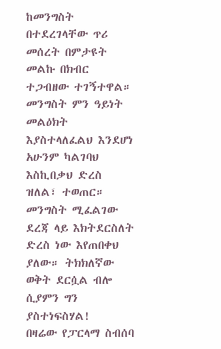ከመንግስት በተደረገላቸው ጥሪ መሰረት በምታዩት መልኩ በክብር ተጋብዘው ተገኝተዋል።
መንግስት ምን ዓይነት መልዕክት እያስተላለፈልህ እንደሆነ አሁንም ካልገባህ እስኪበቃህ ድረስ ዝለል፣ ተወጠር። መንግስት ሚፈልገው ደረጃ ላይ እክትደርስለት ድረስ ነው እየጠበቀህ ያለው። ትክክለኛው ወቅት ደርሷል ብሎ ሲያምን ግን ያስተነፍስሃል!
በዛሬው የፓርላማ ስብሰባ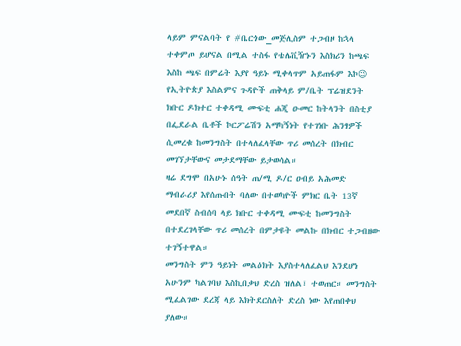ላይም ምናልባት የ #ቤርጎው_መጅሊስም ተጋብዞ ከኋላ ተቀምጦ ይሆናል በሚል ተስፋ የቴሌቪዥኑን እስክሪን ከጫፍ እስከ ጫፍ በምሬት እያየ ዓይኑ ሚቀላጥም አይጠፋም እኮ😉
የኢትዮጵያ እስልምና ጉዳዮች ጠቅላይ ም/ቤት ፕሬዝደንት ክቡር ዶክተር ተቀዳሚ ሙፍቲ ሐጂ ዑመር ከትላንት በስቲያ በፌደራል ቤቶች ኮርፖሬሽን አማካኝነት የተገነቡ ሕንፃዎች ሲመረቁ ከመንግስት በተላለፈላቸው ጥሪ መሰረት በክብር መገኘታቸውና መታደማቸው ይታወሳል።
ዛሬ ደግሞ በአሁኑ ሰዓት ጠ/ሚ ዶ/ር ዐብይ አሕመድ ማብራሪያ እየሰጡበት ባለው በተወካዮች ምክር ቤት 13ኛ መደበኛ ስብሰባ ላይ ክቡር ተቀዳሚ ሙፍቲ ከመንግስት በተደረገላቸው ጥሪ መሰረት በምታዩት መልኩ በክብር ተጋብዘው ተገኝተዋል።
መንግስት ምን ዓይነት መልዕክት እያስተላለፈልህ እንደሆነ አሁንም ካልገባህ እስኪበቃህ ድረስ ዝለል፣ ተወጠር። መንግስት ሚፈልገው ደረጃ ላይ እክትደርስለት ድረስ ነው እየጠበቀህ ያለው።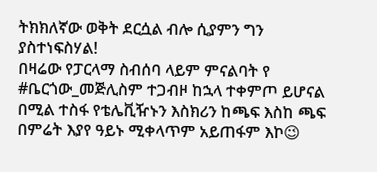ትክክለኛው ወቅት ደርሷል ብሎ ሲያምን ግን ያስተነፍስሃል!
በዛሬው የፓርላማ ስብሰባ ላይም ምናልባት የ #ቤርጎው_መጅሊስም ተጋብዞ ከኋላ ተቀምጦ ይሆናል በሚል ተስፋ የቴሌቪዥኑን እስክሪን ከጫፍ እስከ ጫፍ በምሬት እያየ ዓይኑ ሚቀላጥም አይጠፋም እኮ😉